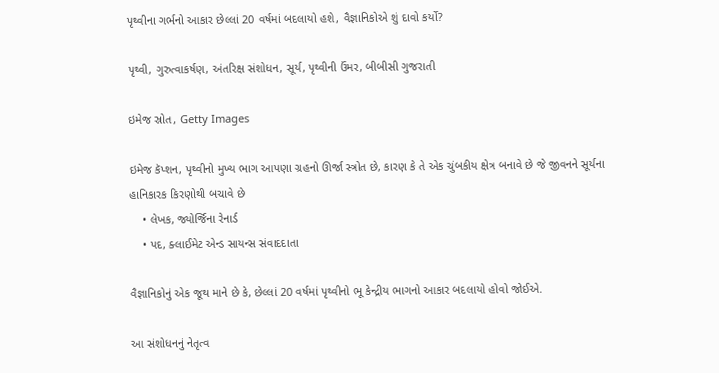પૃથ્વીના ગર્ભનો આકાર છેલ્લાં 20 વર્ષમાં બદલાયો હશે, વૈજ્ઞાનિકોએ શું દાવો કર્યો?

પૃથ્વી, ગુરુત્વાકર્ષણ, અંતરિક્ષ સંશોધન, સૂર્ય, પૃથ્વીની ઉંમર, બીબીસી ગુજરાતી

ઇમેજ સ્રોત, Getty Images

ઇમેજ કૅપ્શન, પૃથ્વીનો મુખ્ય ભાગ આપણા ગ્રહનો ઊર્જા સ્ત્રોત છે, કારણ કે તે એક ચુંબકીય ક્ષેત્ર બનાવે છે જે જીવનને સૂર્યના હાનિકારક કિરણોથી બચાવે છે
    • લેખક, જ્યોર્જિના રેનાર્ડ
    • પદ, ક્લાઈમેટ એન્ડ સાયન્સ સંવાદદાતા

વૈજ્ઞાનિકોનું એક જૂથ માને છે કે, છેલ્લાં 20 વર્ષમાં પૃથ્વીનો ભૂ કેન્દ્રીય ભાગનો આકાર બદલાયો હોવો જોઈએ.

આ સંશોધનનું નેતૃત્વ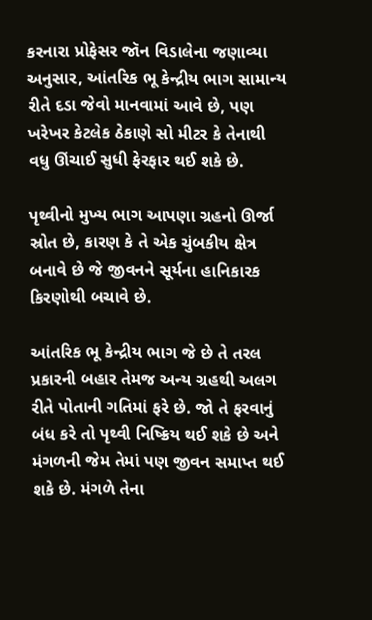કરનારા પ્રોફેસર જૉન વિડાલેના જણાવ્યા અનુસાર, આંતરિક ભૂ કેન્દ્રીય ભાગ સામાન્ય રીતે દડા જેવો માનવામાં આવે છે, પણ ખરેખર કેટલેક ઠેકાણે સો મીટર કે તેનાથી વધુ ઊંચાઈ સુધી ફેરફાર થઈ શકે છે.

પૃથ્વીનો મુખ્ય ભાગ આપણા ગ્રહનો ઊર્જા સ્રોત છે, કારણ કે તે એક ચુંબકીય ક્ષેત્ર બનાવે છે જે જીવનને સૂર્યના હાનિકારક કિરણોથી બચાવે છે.

આંતરિક ભૂ કેન્દ્રીય ભાગ જે છે તે તરલ પ્રકારની બહાર તેમજ અન્ય ગ્રહથી અલગ રીતે પોતાની ગતિમાં ફરે છે. જો તે ફરવાનું બંધ કરે તો પૃથ્વી નિષ્ક્રિય થઈ શકે છે અને મંગળની જેમ તેમાં પણ જીવન સમાપ્ત થઈ શકે છે. મંગળે તેના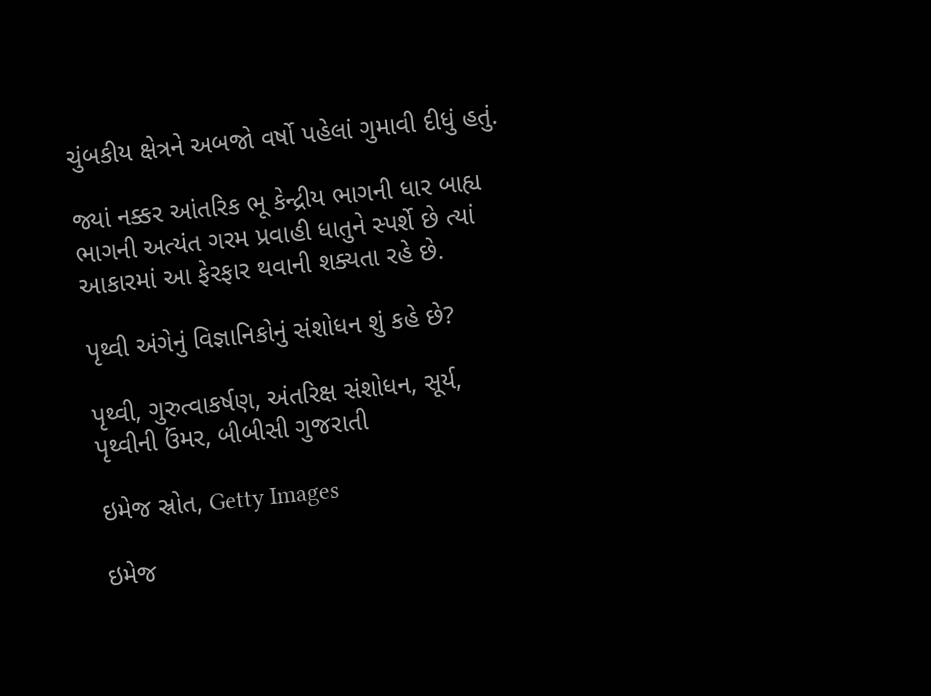ચુંબકીય ક્ષેત્રને અબજો વર્ષો પહેલાં ગુમાવી દીધું હતું.

જ્યાં નક્કર આંતરિક ભૂ કેન્દ્રીય ભાગની ધાર બાહ્ય ભાગની અત્યંત ગરમ પ્રવાહી ધાતુને સ્પર્શે છે ત્યાં આકારમાં આ ફેરફાર થવાની શક્યતા રહે છે.

પૃથ્વી અંગેનું વિજ્ઞાનિકોનું સંશોધન શું કહે છે?

પૃથ્વી, ગુરુત્વાકર્ષણ, અંતરિક્ષ સંશોધન, સૂર્ય, પૃથ્વીની ઉંમર, બીબીસી ગુજરાતી

ઇમેજ સ્રોત, Getty Images

ઇમેજ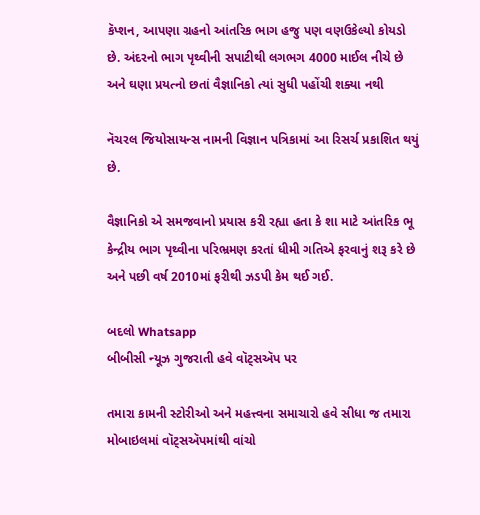કૅપ્શન, આપણા ગ્રહનો આંતરિક ભાગ હજુ પણ વણઉકેલ્યો કોયડો છે. અંદરનો ભાગ પૃથ્વીની સપાટીથી લગભગ 4000 માઈલ નીચે છે અને ઘણા પ્રયત્નો છતાં વૈજ્ઞાનિકો ત્યાં સુધી પહોંચી શક્યા નથી

નૅચરલ જિયોસાયન્સ નામની વિજ્ઞાન પત્રિકામાં આ રિસર્ચ પ્રકાશિત થયું છે.

વૈજ્ઞાનિકો એ સમજવાનો પ્રયાસ કરી રહ્યા હતા કે શા માટે આંતરિક ભૂ કેન્દ્રીય ભાગ પૃથ્વીના પરિભ્રમણ કરતાં ધીમી ગતિએ ફરવાનું શરૂ કરે છે અને પછી વર્ષ 2010માં ફરીથી ઝડપી કેમ થઈ ગઈ.

બદલો Whatsapp
બીબીસી ન્યૂઝ ગુજરાતી હવે વૉટ્સઍપ પર

તમારા કામની સ્ટોરીઓ અને મહત્ત્વના સમાચારો હવે સીધા જ તમારા મોબાઇલમાં વૉટ્સઍપમાંથી વાંચો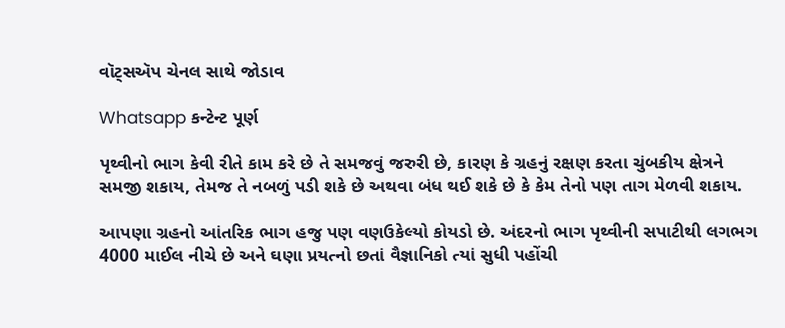વૉટ્સઍપ ચેનલ સાથે જોડાવ

Whatsapp કન્ટેન્ટ પૂર્ણ

પૃથ્વીનો ભાગ કેવી રીતે કામ કરે છે તે સમજવું જરુરી છે, કારણ કે ગ્રહનું રક્ષણ કરતા ચુંબકીય ક્ષેત્રને સમજી શકાય, તેમજ તે નબળું પડી શકે છે અથવા બંધ થઈ શકે છે કે કેમ તેનો પણ તાગ મેળવી શકાય.

આપણા ગ્રહનો આંતરિક ભાગ હજુ પણ વણઉકેલ્યો કોયડો છે. અંદરનો ભાગ પૃથ્વીની સપાટીથી લગભગ 4000 માઈલ નીચે છે અને ઘણા પ્રયત્નો છતાં વૈજ્ઞાનિકો ત્યાં સુધી પહોંચી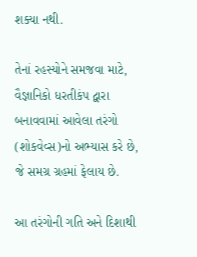શક્યા નથી.

તેનાં રહસ્યોને સમજવા માટે, વૈજ્ઞાનિકો ધરતીકંપ દ્વારા બનાવવામાં આવેલા તરંગો (શોકવેવ્સ)નો અભ્યાસ કરે છે, જે સમગ્ર ગ્રહમાં ફેલાય છે.

આ તરંગોની ગતિ અને દિશાથી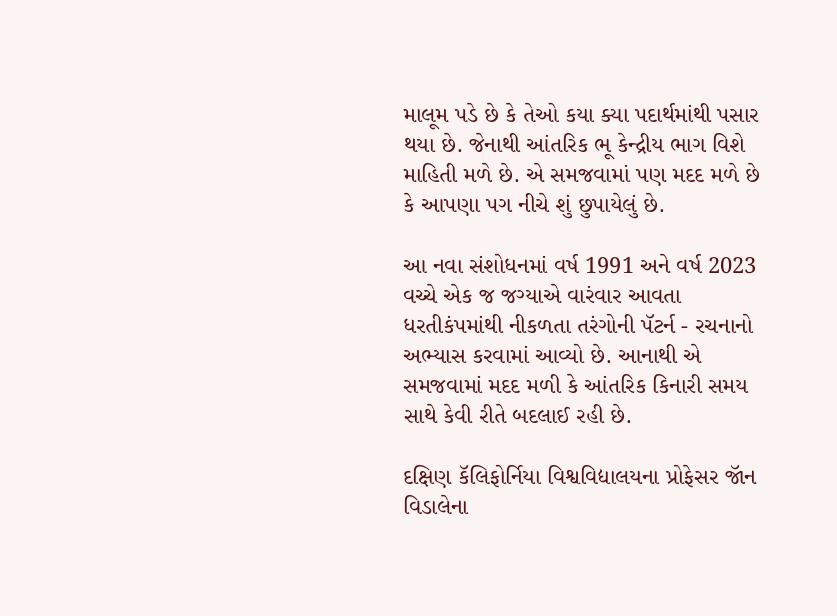માલૂમ પડે છે કે તેઓ કયા ક્યા પદાર્થમાંથી પસાર થયા છે. જેનાથી આંતરિક ભૂ કેન્દ્રીય ભાગ વિશે માહિતી મળે છે. એ સમજવામાં પણ મદદ મળે છે કે આપણા પગ નીચે શું છુપાયેલું છે.

આ નવા સંશોધનમાં વર્ષ 1991 અને વર્ષ 2023 વચ્ચે એક જ જગ્યાએ વારંવાર આવતા ધરતીકંપમાંથી નીકળતા તરંગોની પૅટર્ન - રચનાનો અભ્યાસ કરવામાં આવ્યો છે. આનાથી એ સમજવામાં મદદ મળી કે આંતરિક કિનારી સમય સાથે કેવી રીતે બદલાઈ રહી છે.

દક્ષિણ કૅલિફોર્નિયા વિશ્વવિદ્યાલયના પ્રોફેસર જૉન વિડાલેના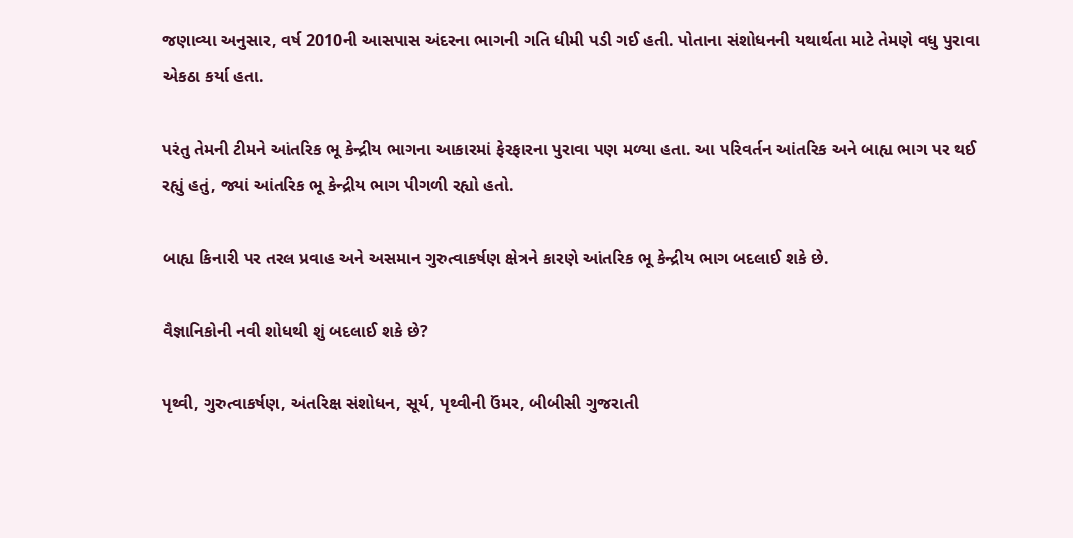જણાવ્યા અનુસાર, વર્ષ 2010ની આસપાસ અંદરના ભાગની ગતિ ધીમી પડી ગઈ હતી. પોતાના સંશોધનની યથાર્થતા માટે તેમણે વધુ પુરાવા એકઠા કર્યા હતા.

પરંતુ તેમની ટીમને આંતરિક ભૂ કેન્દ્રીય ભાગના આકારમાં ફેરફારના પુરાવા પણ મળ્યા હતા. આ પરિવર્તન આંતરિક અને બાહ્ય ભાગ પર થઈ રહ્યું હતું, જ્યાં આંતરિક ભૂ કેન્દ્રીય ભાગ પીગળી રહ્યો હતો.

બાહ્ય કિનારી પર તરલ પ્રવાહ અને અસમાન ગુરુત્વાકર્ષણ ક્ષેત્રને કારણે આંતરિક ભૂ કેન્દ્રીય ભાગ બદલાઈ શકે છે.

વૈજ્ઞાનિકોની નવી શોધથી શું બદલાઈ શકે છે?

પૃથ્વી, ગુરુત્વાકર્ષણ, અંતરિક્ષ સંશોધન, સૂર્ય, પૃથ્વીની ઉંમર, બીબીસી ગુજરાતી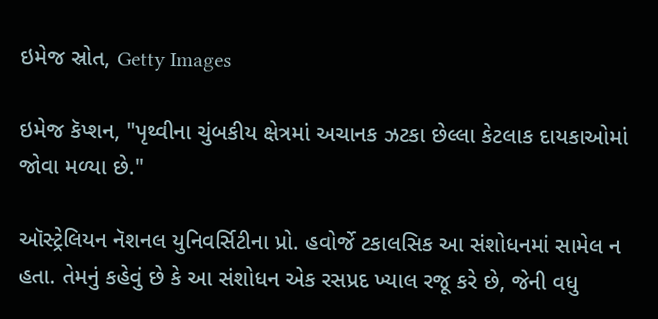ઇમેજ સ્રોત, Getty Images

ઇમેજ કૅપ્શન, "પૃથ્વીના ચુંબકીય ક્ષેત્રમાં અચાનક ઝટકા છેલ્લા કેટલાક દાયકાઓમાં જોવા મળ્યા છે."

ઑસ્ટ્રેલિયન નૅશનલ યુનિવર્સિટીના પ્રો. હવોર્જે ટકાલસિક આ સંશોધનમાં સામેલ ન હતા. તેમનું કહેવું છે કે આ સંશોધન એક રસપ્રદ ખ્યાલ રજૂ કરે છે, જેની વધુ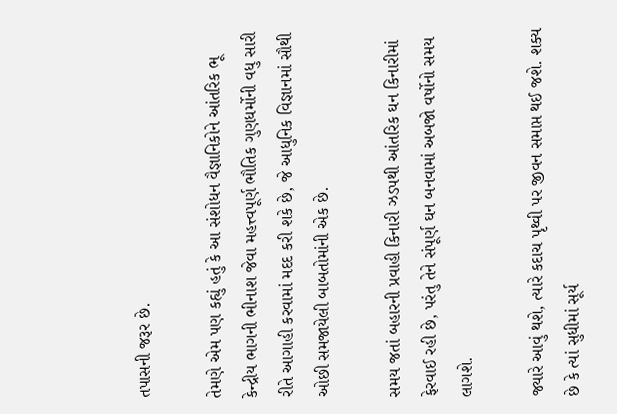તપાસની જરૂર છે.

તેમણે એમ પણ કહ્યું હતું કે આ સંશોધન વૈજ્ઞાનિકોને આંતરિક ભૂ કેન્દ્રીય ભાગની ભીનાશ જેવા મહત્ત્વપૂર્ણ ભૌતિક ગુણધર્મોની વધુ સારી રીતે આગાહી કરવામાં મદદ કરી શકે છે, જે આધુનિક વિજ્ઞાનમાં સૌથી ઓછી સમજાયેલી બાબતોમાંની એક છે.

સમય જતાં બહારની પ્રવાહી કિનારી ઝડપથી આંતરિક ઘન કિનારીમાં ફેરવાઈ રહી છે, પરંતુ તેને સંપૂર્ણ ઘન બનવામાં અબજો વર્ષોનો સમય લાગશે.

જ્યારે આવું થશે, ત્યારે કદાચ પૃથ્વી પર જીવન સમાપ્ત થઈ જશે. શક્ય છે કે ત્યાં સુધીમાં સૂર્ય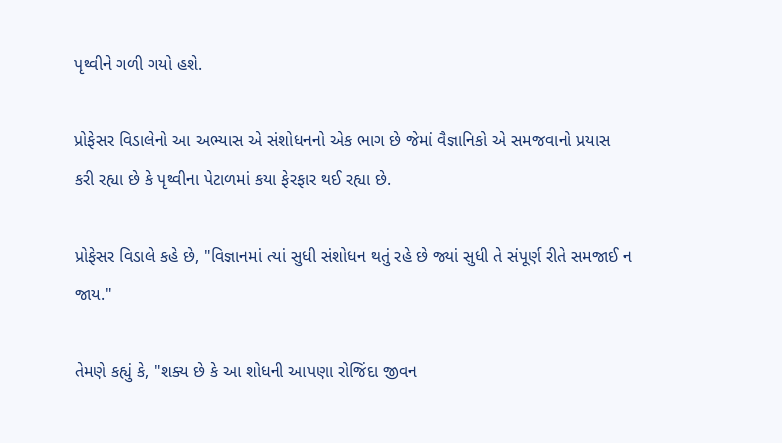પૃથ્વીને ગળી ગયો હશે.

પ્રોફેસર વિડાલેનો આ અભ્યાસ એ સંશોધનનો એક ભાગ છે જેમાં વૈજ્ઞાનિકો એ સમજવાનો પ્રયાસ કરી રહ્યા છે કે પૃથ્વીના પેટાળમાં કયા ફેરફાર થઈ રહ્યા છે.

પ્રોફેસર વિડાલે કહે છે, "વિજ્ઞાનમાં ત્યાં સુધી સંશોધન થતું રહે છે જ્યાં સુધી તે સંપૂર્ણ રીતે સમજાઈ ન જાય."

તેમણે કહ્યું કે, "શક્ય છે કે આ શોધની આપણા રોજિંદા જીવન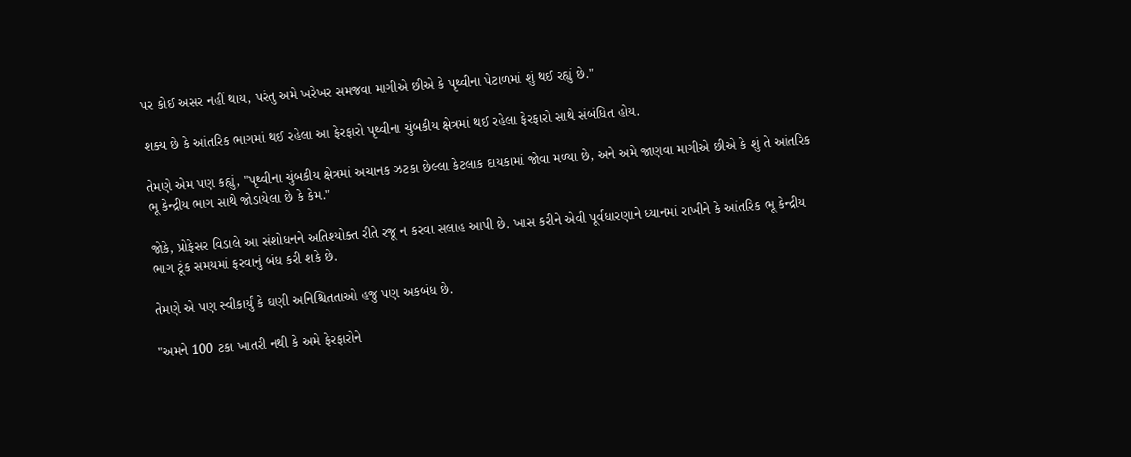પર કોઈ અસર નહીં થાય, પરંતુ અમે ખરેખર સમજવા માગીએ છીએ કે પૃથ્વીના પેટાળમાં શું થઈ રહ્યું છે."

શક્ય છે કે આંતરિક ભાગમાં થઈ રહેલા આ ફેરફારો પૃથ્વીના ચુંબકીય ક્ષેત્રમાં થઈ રહેલા ફેરફારો સાથે સંબંધિત હોય.

તેમણે એમ પણ કહ્યું, "પૃથ્વીના ચુંબકીય ક્ષેત્રમાં અચાનક ઝટકા છેલ્લા કેટલાક દાયકામાં જોવા મળ્યા છે, અને અમે જાણવા માગીએ છીએ કે શું તે આંતરિક ભૂ કેન્દ્રીય ભાગ સાથે જોડાયેલા છે કે કેમ."

જોકે, પ્રોફેસર વિડાલે આ સંશોધનને અતિશ્યોક્ત રીતે રજૂ ન કરવા સલાહ આપી છે. ખાસ કરીને એવી પૂર્વધારણાને ધ્યાનમાં રાખીને કે આંતરિક ભૂ કેન્દ્રીય ભાગ ટૂંક સમયમાં ફરવાનું બંધ કરી શકે છે.

તેમણે એ પણ સ્વીકાર્યું કે ઘણી અનિશ્ચિતતાઓ હજુ પણ અકબંધ છે.

"અમને 100 ટકા ખાતરી નથી કે અમે ફેરફારોને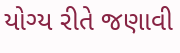યોગ્ય રીતે જણાવી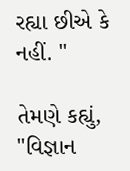રહ્યા છીએ કે નહીં. "

તેમણે કહ્યું, "વિજ્ઞાન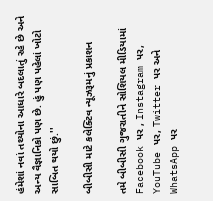હંમેશાં નવાં તથ્યોના આધારે બદલાતું રહે છે અને અન્ય વૈજ્ઞાનિકો પણ છે. હું પણ પહેલાં ખોટો સાબિત થયો છું.''

બીબીસી માટે કલેક્ટિવ ન્યૂઝરૂમનું પ્રકાશન

તમે બીબીસી ગુજરાતીને સોશિયલ મીડિયામાં Facebook પર , Instagram પર, YouTube પર, Twitter પર અને WhatsApp પર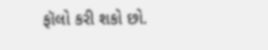ફૉલો કરી શકો છો.